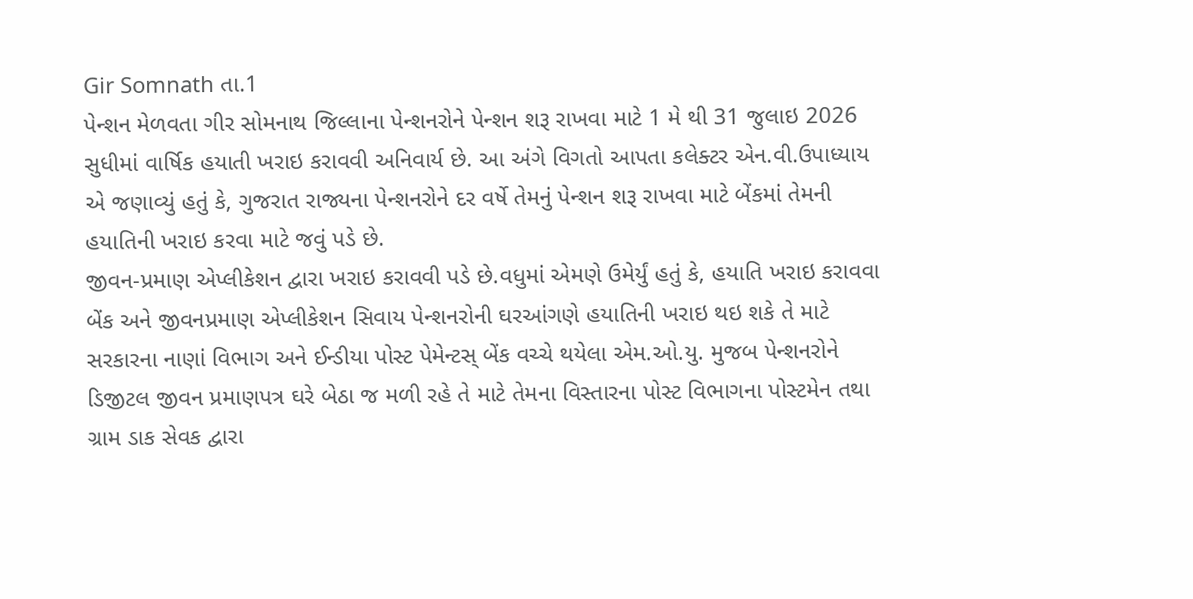Gir Somnath તા.1
પેન્શન મેળવતા ગીર સોમનાથ જિલ્લાના પેન્શનરોને પેન્શન શરૂ રાખવા માટે 1 મે થી 31 જુલાઇ 2026 સુધીમાં વાર્ષિક હયાતી ખરાઇ કરાવવી અનિવાર્ય છે. આ અંગે વિગતો આપતા કલેક્ટર એન.વી.ઉપાધ્યાય એ જણાવ્યું હતું કે, ગુજરાત રાજ્યના પેન્શનરોને દર વર્ષે તેમનું પેન્શન શરૂ રાખવા માટે બેંકમાં તેમની હયાતિની ખરાઇ કરવા માટે જવું પડે છે.
જીવન-પ્રમાણ એપ્લીકેશન દ્વારા ખરાઇ કરાવવી પડે છે.વધુમાં એમણે ઉમેર્યું હતું કે, હયાતિ ખરાઇ કરાવવા બેંક અને જીવનપ્રમાણ એપ્લીકેશન સિવાય પેન્શનરોની ઘરઆંગણે હયાતિની ખરાઇ થઇ શકે તે માટે સરકારના નાણાં વિભાગ અને ઈન્ડીયા પોસ્ટ પેમેન્ટસ્ બેંક વચ્ચે થયેલા એમ.ઓ.યુ. મુજબ પેન્શનરોને ડિજીટલ જીવન પ્રમાણપત્ર ઘરે બેઠા જ મળી રહે તે માટે તેમના વિસ્તારના પોસ્ટ વિભાગના પોસ્ટમેન તથા ગ્રામ ડાક સેવક દ્વારા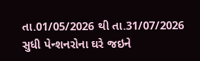તા.01/05/2026 થી તા.31/07/2026 સુધી પેન્શનરોના ઘરે જઇને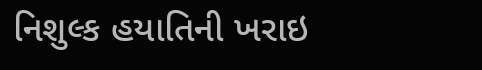નિશુલ્ક હયાતિની ખરાઇ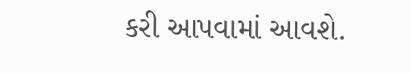કરી આપવામાં આવશે.